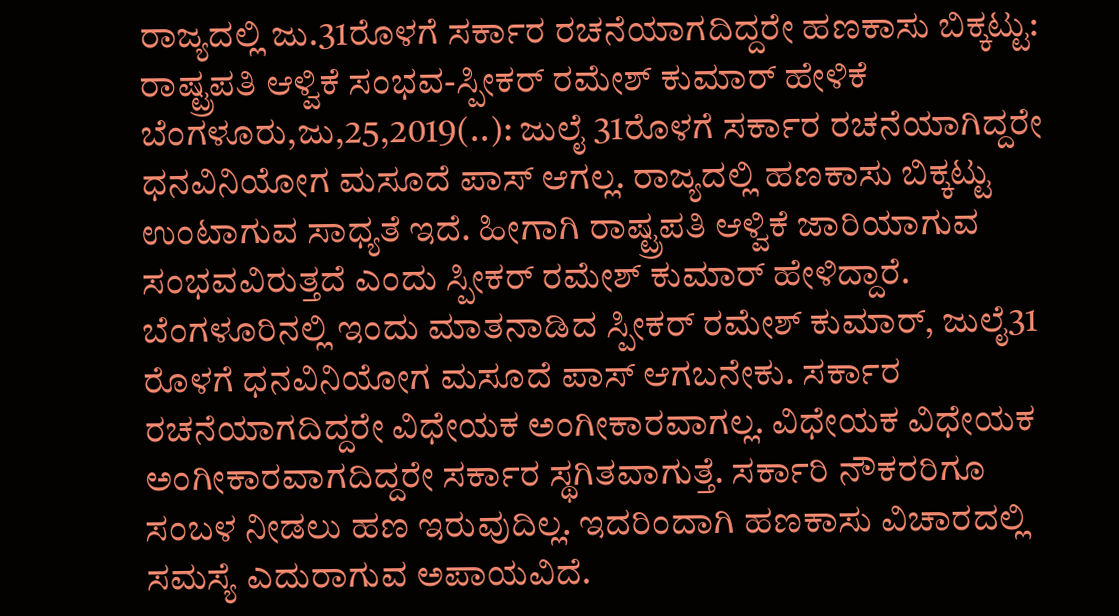ರಾಜ್ಯದಲ್ಲಿ ಜು.31ರೊಳಗೆ ಸರ್ಕಾರ ರಚನೆಯಾಗದಿದ್ದರೇ ಹಣಕಾಸು ಬಿಕ್ಕಟ್ಟು: ರಾಷ್ಟ್ರಪತಿ ಆಳ್ವಿಕೆ ಸಂಭವ-ಸ್ಪೀಕರ್ ರಮೇಶ್ ಕುಮಾರ್ ಹೇಳಿಕೆ ಬೆಂಗಳೂರು,ಜು,25,2019(..): ಜುಲೈ 31ರೊಳಗೆ ಸರ್ಕಾರ ರಚನೆಯಾಗಿದ್ದರೇ ಧನವಿನಿಯೋಗ ಮಸೂದೆ ಪಾಸ್ ಆಗಲ್ಲ. ರಾಜ್ಯದಲ್ಲಿ ಹಣಕಾಸು ಬಿಕ್ಕಟ್ಟು ಉಂಟಾಗುವ ಸಾಧ್ಯತೆ ಇದೆ. ಹೀಗಾಗಿ ರಾಷ್ಟ್ರಪತಿ ಆಳ್ವಿಕೆ ಜಾರಿಯಾಗುವ ಸಂಭವವಿರುತ್ತದೆ ಎಂದು ಸ್ಪೀಕರ್ ರಮೇಶ್ ಕುಮಾರ್ ಹೇಳಿದ್ದಾರೆ. ಬೆಂಗಳೂರಿನಲ್ಲಿ ಇಂದು ಮಾತನಾಡಿದ ಸ್ಪೀಕರ್ ರಮೇಶ್ ಕುಮಾರ್, ಜುಲೈ31 ರೊಳಗೆ ಧನವಿನಿಯೋಗ ಮಸೂದೆ ಪಾಸ್ ಆಗಬನೇಕು. ಸರ್ಕಾರ ರಚನೆಯಾಗದಿದ್ದರೇ ವಿಧೇಯಕ ಅಂಗೀಕಾರವಾಗಲ್ಲ. ವಿಧೇಯಕ ವಿಧೇಯಕ ಅಂಗೀಕಾರವಾಗದಿದ್ದರೇ ಸರ್ಕಾರ ಸ್ಥಗಿತವಾಗುತ್ತೆ. ಸರ್ಕಾರಿ ನೌಕರರಿಗೂ ಸಂಬಳ ನೀಡಲು ಹಣ ಇರುವುದಿಲ್ಲ. ಇದರಿಂದಾಗಿ ಹಣಕಾಸು ವಿಚಾರದಲ್ಲಿ ಸಮಸ್ಯೆ ಎದುರಾಗುವ ಅಪಾಯವಿದೆ.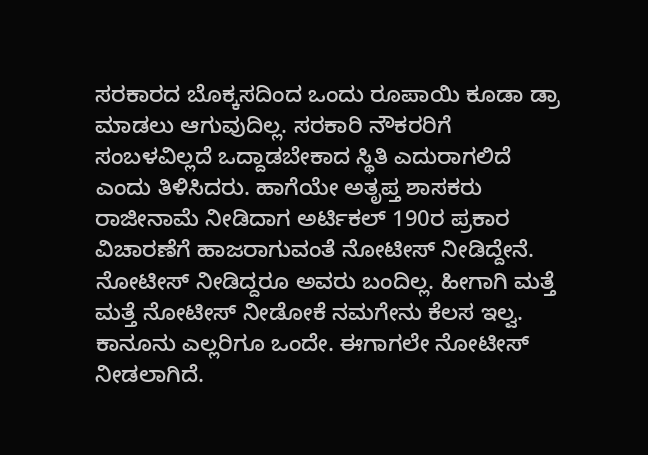ಸರಕಾರದ ಬೊಕ್ಕಸದಿಂದ ಒಂದು ರೂಪಾಯಿ ಕೂಡಾ ಡ್ರಾ ಮಾಡಲು ಆಗುವುದಿಲ್ಲ. ಸರಕಾರಿ ನೌಕರರಿಗೆ ಸಂಬಳವಿಲ್ಲದೆ ಒದ್ದಾಡಬೇಕಾದ ಸ್ಥಿತಿ ಎದುರಾಗಲಿದೆ ಎಂದು ತಿಳಿಸಿದರು. ಹಾಗೆಯೇ ಅತೃಪ್ತ ಶಾಸಕರು ರಾಜೀನಾಮೆ ನೀಡಿದಾಗ ಅರ್ಟಿಕಲ್ 190ರ ಪ್ರಕಾರ ವಿಚಾರಣೆಗೆ ಹಾಜರಾಗುವಂತೆ ನೋಟೀಸ್ ನೀಡಿದ್ದೇನೆ. ನೋಟೀಸ್ ನೀಡಿದ್ದರೂ ಅವರು ಬಂದಿಲ್ಲ. ಹೀಗಾಗಿ ಮತ್ತೆ ಮತ್ತೆ ನೋಟೀಸ್ ನೀಡೋಕೆ ನಮಗೇನು ಕೆಲಸ ಇಲ್ವ. ಕಾನೂನು ಎಲ್ಲರಿಗೂ ಒಂದೇ. ಈಗಾಗಲೇ ನೋಟೀಸ್ ನೀಡಲಾಗಿದೆ.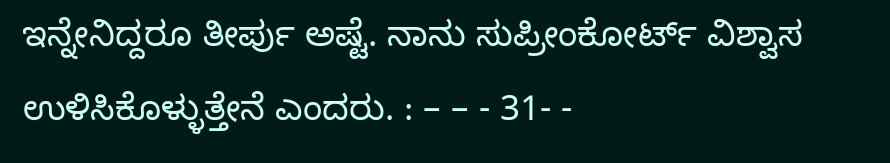ಇನ್ನೇನಿದ್ದರೂ ತೀರ್ಪು ಅಷ್ಟೆ. ನಾನು ಸುಪ್ರೀಂಕೋರ್ಟ್ ವಿಶ್ವಾಸ ಉಳಿಸಿಕೊಳ್ಳುತ್ತೇನೆ ಎಂದರು. : – – - 31- -